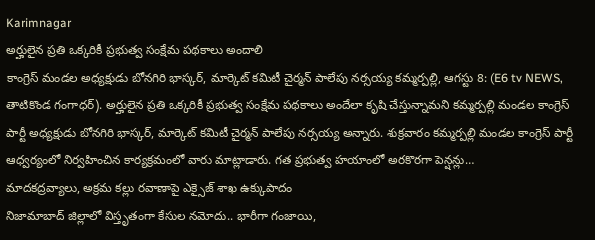Karimnagar
అర్హులైన ప్రతి ఒక్కరికీ ప్రభుత్వ సంక్షేమ పథకాలు అందాలి
కాంగ్రెస్ మండల అధ్యక్షుడు బోనగిరి భాస్కర్, మార్కెట్ కమిటీ చైర్మన్ పాలేపు నర్సయ్య కమ్మర్పల్లి, ఆగస్టు 8: (E6 tv NEWS, తాటికొండ గంగాధర్). అర్హులైన ప్రతి ఒక్కరికీ ప్రభుత్వ సంక్షేమ పథకాలు అందేలా కృషి చేస్తున్నామని కమ్మర్పల్లి మండల కాంగ్రెస్ పార్టీ అధ్యక్షుడు బోనగిరి భాస్కర్, మార్కెట్ కమిటీ చైర్మన్ పాలేపు నర్సయ్య అన్నారు. శుక్రవారం కమ్మర్పల్లి మండల కాంగ్రెస్ పార్టీ ఆధ్వర్యంలో నిర్వహించిన కార్యక్రమంలో వారు మాట్లాడారు. గత ప్రభుత్వ హయాంలో అరకొరగా పెన్షన్లు…
మాదకద్రవ్యాలు, అక్రమ కల్లు రవాణాపై ఎక్సైజ్ శాఖ ఉక్కుపాదం
నిజామాబాద్ జిల్లాలో విస్తృతంగా కేసుల నమోదు.. భారీగా గంజాయి,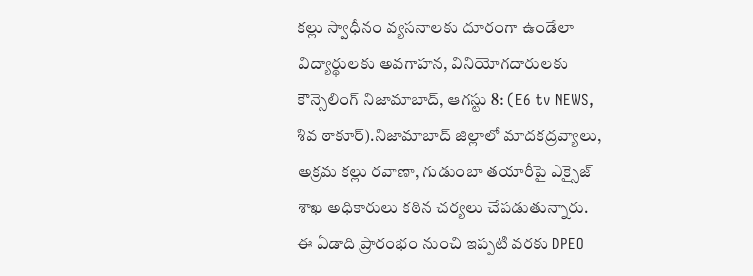కల్లు స్వాధీనం వ్యసనాలకు దూరంగా ఉండేలా విద్యార్థులకు అవగాహన, వినియోగదారులకు కౌన్సెలింగ్ నిజామాబాద్, ఆగస్టు 8: (E6 tv NEWS, శివ ఠాకూర్).నిజామాబాద్ జిల్లాలో మాదకద్రవ్యాలు, అక్రమ కల్లు రవాణా, గుడుంబా తయారీపై ఎక్సైజ్ శాఖ అధికారులు కఠిన చర్యలు చేపడుతున్నారు. ఈ ఏడాది ప్రారంభం నుంచి ఇప్పటి వరకు DPEO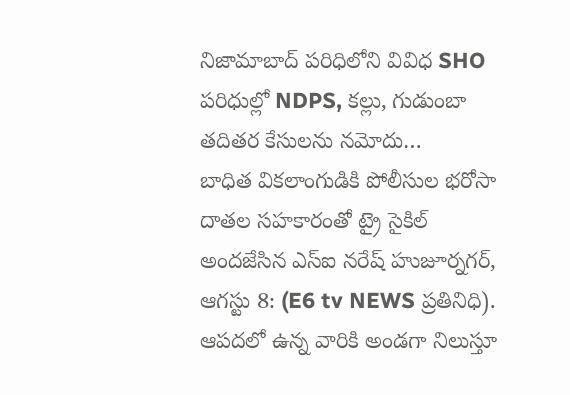నిజామాబాద్ పరిధిలోని వివిధ SHO పరిధుల్లో NDPS, కల్లు, గుడుంబా తదితర కేసులను నమోదు…
బాధిత వికలాంగుడికి పోలీసుల భరోసా
దాతల సహకారంతో ట్రై సైకిల్ అందజేసిన ఎస్ఐ నరేష్ హుజూర్నగర్, ఆగస్టు 8: (E6 tv NEWS ప్రతినిధి). ఆపదలో ఉన్న వారికి అండగా నిలుస్తూ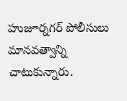హుజూర్నగర్ పోలీసులు మానవత్వాన్ని చాటుకున్నారు.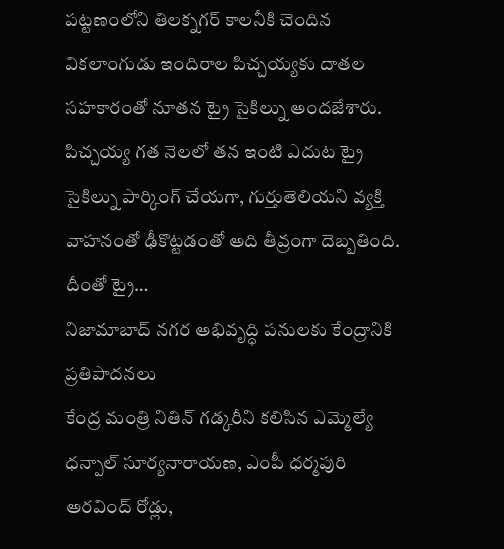పట్టణంలోని తిలక్నగర్ కాలనీకి చెందిన వికలాంగుడు ఇందిరాల పిచ్చయ్యకు దాతల సహకారంతో నూతన ట్రై సైకిల్ను అందజేశారు. పిచ్చయ్య గత నెలలో తన ఇంటి ఎదుట ట్రై సైకిల్ను పార్కింగ్ చేయగా, గుర్తుతెలియని వ్యక్తి వాహనంతో ఢీకొట్టడంతో అది తీవ్రంగా దెబ్బతింది. దీంతో ట్రై…
నిజామాబాద్ నగర అభివృద్ధి పనులకు కేంద్రానికి ప్రతిపాదనలు
కేంద్ర మంత్రి నితిన్ గడ్కరీని కలిసిన ఎమ్మెల్యే ధన్పాల్ సూర్యనారాయణ, ఎంపీ ధర్మపురి అరవింద్ రోడ్లు,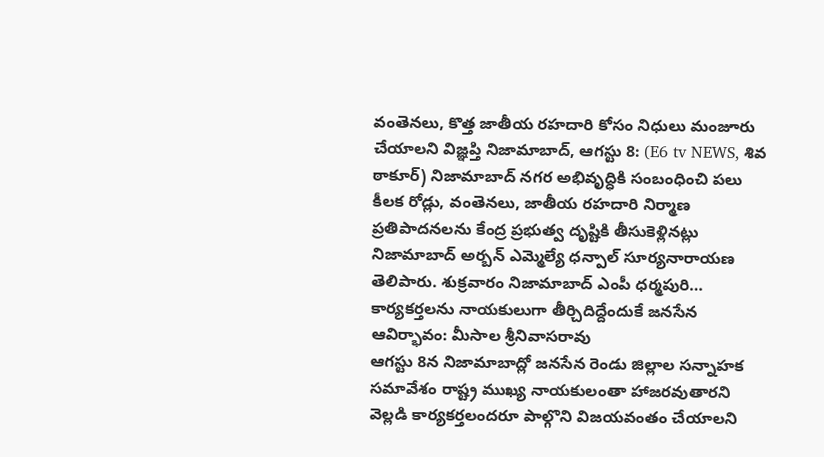వంతెనలు, కొత్త జాతీయ రహదారి కోసం నిధులు మంజూరు చేయాలని విజ్ఞప్తి నిజామాబాద్, ఆగస్టు 8: (E6 tv NEWS, శివ ఠాకూర్) నిజామాబాద్ నగర అభివృద్ధికి సంబంధించి పలు కీలక రోడ్లు, వంతెనలు, జాతీయ రహదారి నిర్మాణ ప్రతిపాదనలను కేంద్ర ప్రభుత్వ దృష్టికి తీసుకెళ్లినట్లు నిజామాబాద్ అర్బన్ ఎమ్మెల్యే ధన్పాల్ సూర్యనారాయణ తెలిపారు. శుక్రవారం నిజామాబాద్ ఎంపీ ధర్మపురి…
కార్యకర్తలను నాయకులుగా తీర్చిదిద్దేందుకే జనసేన ఆవిర్భావం: మీసాల శ్రీనివాసరావు
ఆగస్టు 8న నిజామాబాద్లో జనసేన రెండు జిల్లాల సన్నాహక సమావేశం రాష్ట్ర ముఖ్య నాయకులంతా హాజరవుతారని వెల్లడి కార్యకర్తలందరూ పాల్గొని విజయవంతం చేయాలని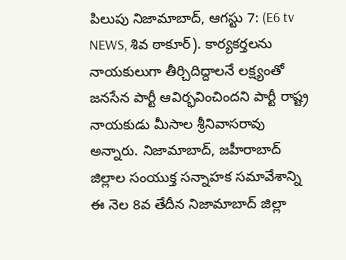పిలుపు నిజామాబాద్, ఆగస్టు 7: (E6 tv NEWS, శివ ఠాకూర్). కార్యకర్తలను నాయకులుగా తీర్చిదిద్దాలనే లక్ష్యంతో జనసేన పార్టీ ఆవిర్భవించిందని పార్టీ రాష్ట్ర నాయకుడు మీసాల శ్రీనివాసరావు అన్నారు. నిజామాబాద్, జహీరాబాద్ జిల్లాల సంయుక్త సన్నాహక సమావేశాన్ని ఈ నెల 8వ తేదీన నిజామాబాద్ జిల్లా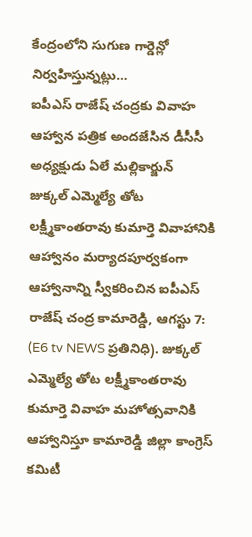కేంద్రంలోని సుగుణ గార్డెన్లో నిర్వహిస్తున్నట్లు…
ఐపీఎస్ రాజేష్ చంద్రకు వివాహ ఆహ్వాన పత్రిక అందజేసిన డీసీసీ అధ్యక్షుడు ఏలే మల్లికార్జున్
జుక్కల్ ఎమ్మెల్యే తోట లక్ష్మీకాంతరావు కుమార్తె వివాహానికి ఆహ్వానం మర్యాదపూర్వకంగా ఆహ్వానాన్ని స్వీకరించిన ఐపీఎస్ రాజేష్ చంద్ర కామారెడ్డి, ఆగస్టు 7: (E6 tv NEWS ప్రతినిధి). జుక్కల్ ఎమ్మెల్యే తోట లక్ష్మీకాంతరావు కుమార్తె వివాహ మహోత్సవానికి ఆహ్వానిస్తూ కామారెడ్డి జిల్లా కాంగ్రెస్ కమిటీ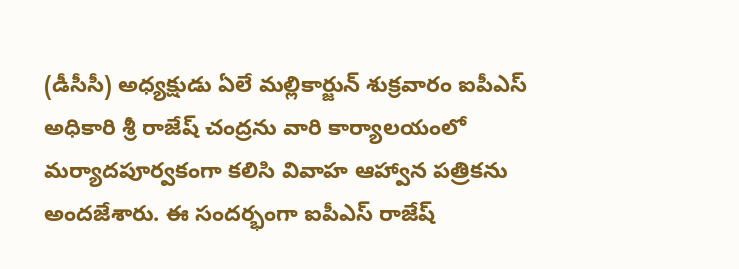(డీసీసీ) అధ్యక్షుడు ఏలే మల్లికార్జున్ శుక్రవారం ఐపీఎస్ అధికారి శ్రీ రాజేష్ చంద్రను వారి కార్యాలయంలో మర్యాదపూర్వకంగా కలిసి వివాహ ఆహ్వాన పత్రికను అందజేశారు. ఈ సందర్భంగా ఐపీఎస్ రాజేష్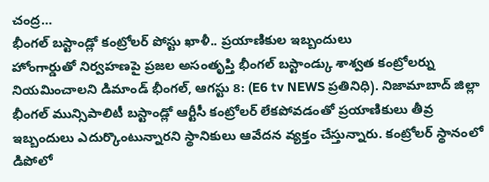చంద్ర…
భీంగల్ బస్టాండ్లో కంట్రోలర్ పోస్టు ఖాళీ.. ప్రయాణికుల ఇబ్బందులు
హోంగార్డుతో నిర్వహణపై ప్రజల అసంతృప్తి భీంగల్ బస్టాండ్కు శాశ్వత కంట్రోలర్ను నియమించాలని డిమాండ్ భీంగల్, ఆగస్టు 8: (E6 tv NEWS ప్రతినిధి). నిజామాబాద్ జిల్లా భీంగల్ మున్సిపాలిటీ బస్టాండ్లో ఆర్టీసీ కంట్రోలర్ లేకపోవడంతో ప్రయాణికులు తీవ్ర ఇబ్బందులు ఎదుర్కొంటున్నారని స్థానికులు ఆవేదన వ్యక్తం చేస్తున్నారు. కంట్రోలర్ స్థానంలో డిపోలో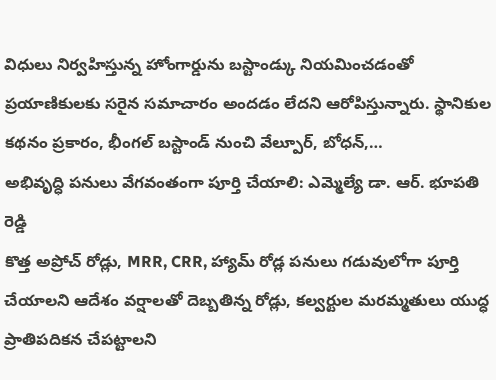విధులు నిర్వహిస్తున్న హోంగార్డును బస్టాండ్కు నియమించడంతో ప్రయాణికులకు సరైన సమాచారం అందడం లేదని ఆరోపిస్తున్నారు. స్థానికుల కథనం ప్రకారం, భీంగల్ బస్టాండ్ నుంచి వేల్పూర్, బోధన్,…
అభివృద్ధి పనులు వేగవంతంగా పూర్తి చేయాలి: ఎమ్మెల్యే డా. ఆర్. భూపతి రెడ్డి
కొత్త అప్రోచ్ రోడ్లు, MRR, CRR, హ్యామ్ రోడ్ల పనులు గడువులోగా పూర్తి చేయాలని ఆదేశం వర్షాలతో దెబ్బతిన్న రోడ్లు, కల్వర్టుల మరమ్మతులు యుద్ధ ప్రాతిపదికన చేపట్టాలని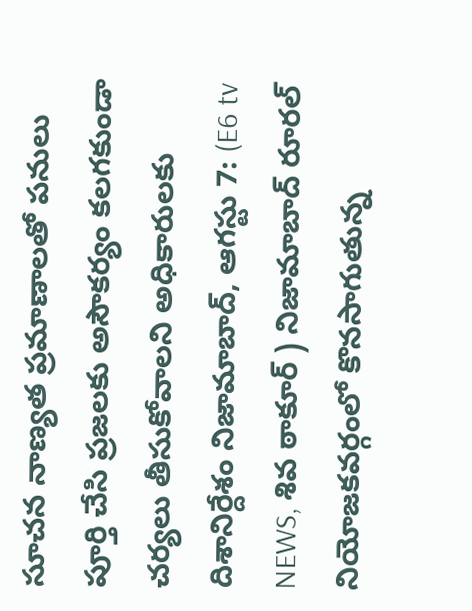సూచన నాణ్యత ప్రమాణాలతో పనులు పూర్తి చేసి ప్రజలకు అసౌకర్యం కలగకుండా చర్యలు తీసుకోవాలని అధికారులకు దిశానిర్దేశం నిజామాబాద్, ఆగస్టు 7: (E6 tv NEWS, శివ ఠాకూర్ ) నిజామాబాద్ రూరల్ నియోజకవర్గంలో కొనసాగుతున్న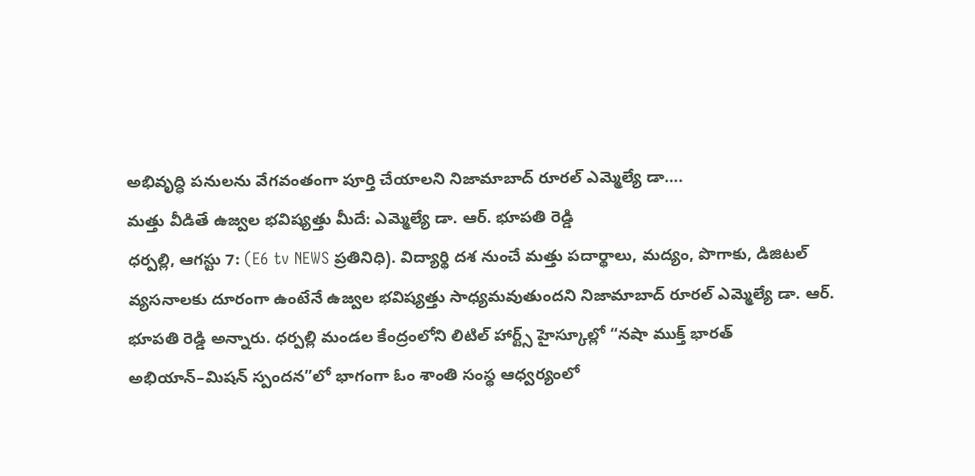అభివృద్ధి పనులను వేగవంతంగా పూర్తి చేయాలని నిజామాబాద్ రూరల్ ఎమ్మెల్యే డా….
మత్తు వీడితే ఉజ్వల భవిష్యత్తు మీదే: ఎమ్మెల్యే డా. ఆర్. భూపతి రెడ్డి
ధర్పల్లి, ఆగస్టు 7: (E6 tv NEWS ప్రతినిధి). విద్యార్థి దశ నుంచే మత్తు పదార్థాలు, మద్యం, పొగాకు, డిజిటల్ వ్యసనాలకు దూరంగా ఉంటేనే ఉజ్వల భవిష్యత్తు సాధ్యమవుతుందని నిజామాబాద్ రూరల్ ఎమ్మెల్యే డా. ఆర్. భూపతి రెడ్డి అన్నారు. ధర్పల్లి మండల కేంద్రంలోని లిటిల్ హార్ట్స్ హైస్కూల్లో “నషా ముక్త్ భారత్ అభియాన్–మిషన్ స్పందన”లో భాగంగా ఓం శాంతి సంస్థ ఆధ్వర్యంలో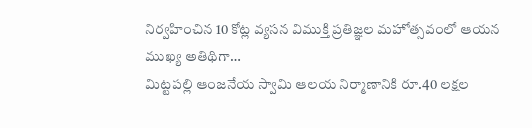నిర్వహించిన 10 కోట్ల వ్యసన విముక్తి ప్రతిజ్ఞల మహోత్సవంలో ఆయన ముఖ్య అతిథిగా…
మిట్టపల్లి ఆంజనేయ స్వామి ఆలయ నిర్మాణానికి రూ.40 లక్షల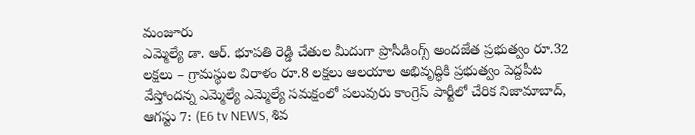మంజూరు
ఎమ్మెల్యే డా. ఆర్. భూపతి రెడ్డి చేతుల మీదుగా ప్రొసీడింగ్స్ అందజేత ప్రభుత్వం రూ.32 లక్షలు – గ్రామస్థుల విరాళం రూ.8 లక్షలు ఆలయాల అభివృద్ధికి ప్రభుత్వం పెద్దపీట వేస్తోందన్న ఎమ్మెల్యే ఎమ్మెల్యే సమక్షంలో పలువురు కాంగ్రెస్ పార్టీలో చేరిక నిజామాబాద్, ఆగస్టు 7: (E6 tv NEWS, శివ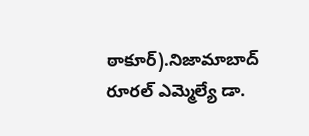ఠాకూర్).నిజామాబాద్ రూరల్ ఎమ్మెల్యే డా.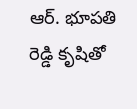ఆర్. భూపతి రెడ్డి కృషితో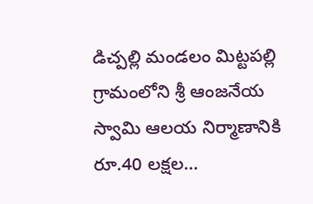డిచ్పల్లి మండలం మిట్టపల్లి గ్రామంలోని శ్రీ ఆంజనేయ స్వామి ఆలయ నిర్మాణానికి రూ.40 లక్షల…